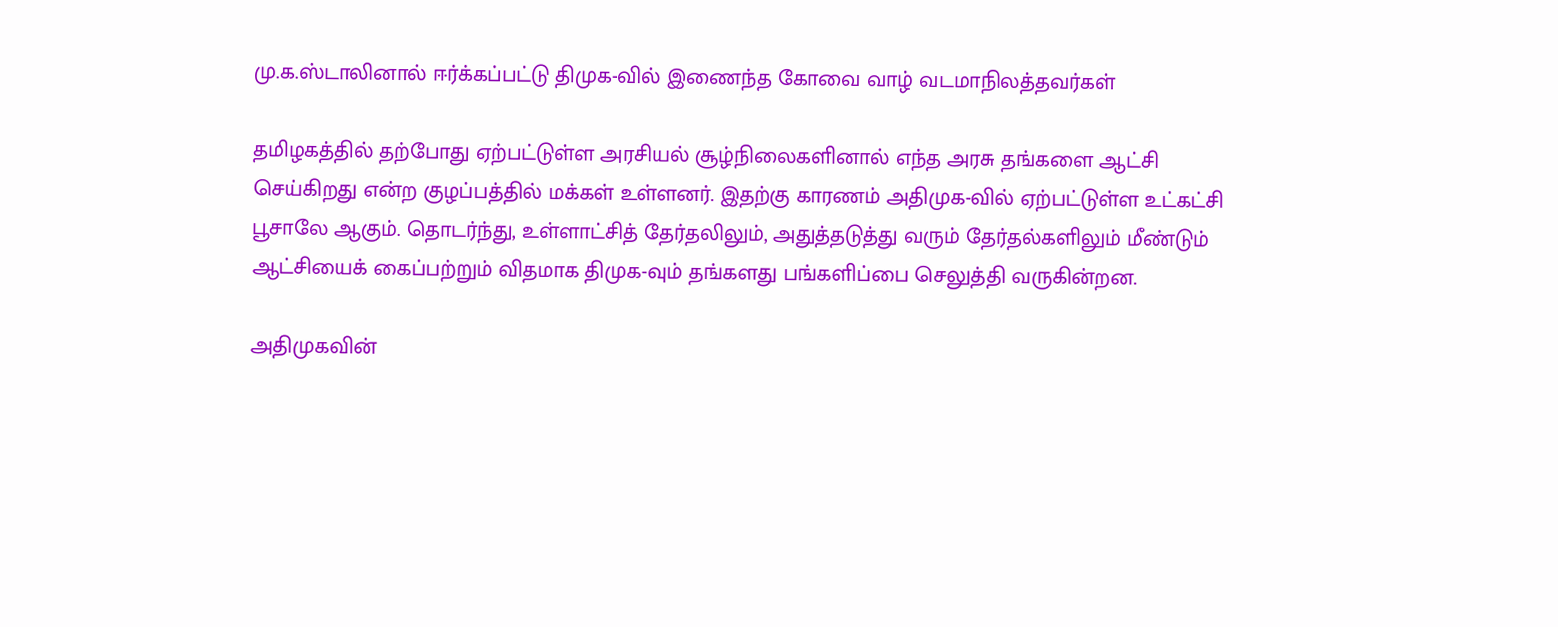மு.க.ஸ்டாலினால் ஈர்க்கப்பட்டு திமுக-வில் இணைந்த கோவை வாழ் வடமாநிலத்தவர்கள்

தமிழகத்தில் தற்போது ஏற்பட்டுள்ள அரசியல் சூழ்நிலைகளினால் எந்த அரசு தங்களை ஆட்சி செய்கிறது என்ற குழப்பத்தில் மக்கள் உள்ளனர். இதற்கு காரணம் அதிமுக-வில் ஏற்பட்டுள்ள உட்கட்சி பூசாலே ஆகும். தொடர்ந்து, உள்ளாட்சித் தேர்தலிலும், அதுத்தடுத்து வரும் தேர்தல்களிலும் மீண்டும் ஆட்சியைக் கைப்பற்றும் விதமாக திமுக-வும் தங்களது பங்களிப்பை செலுத்தி வருகின்றன.

அதிமுகவின்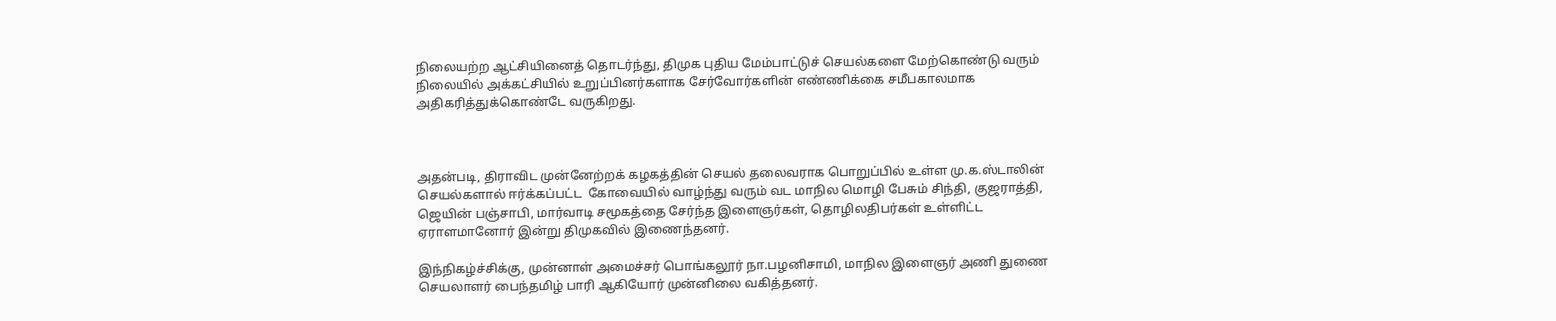நிலையற்ற ஆட்சியினைத் தொடர்ந்து, திமுக புதிய மேம்பாட்டுச் செயல்களை மேற்கொண்டு வரும் நிலையில் அக்கட்சியில் உறுப்பினர்களாக சேர்வோர்களின் எண்ணிக்கை சமீபகாலமாக அதிகரித்துக்கொண்டே வருகிறது.



அதன்படி, திராவிட முன்னேற்றக் கழகத்தின் செயல் தலைவராக பொறுப்பில் உள்ள மு.க.ஸ்டாலின் செயல்களால் ஈர்க்கப்பட்ட  கோவையில் வாழ்ந்து வரும் வட மாநில மொழி பேசும் சிந்தி, குஜராத்தி, ஜெயின் பஞ்சாபி, மார்வாடி சமூகத்தை சேர்ந்த இளைஞர்கள், தொழிலதிபர்கள் உள்ளிட்ட ஏராளமானோர் இன்று திமுகவில் இணைந்தனர்.

இந்நிகழ்ச்சிக்கு, முன்னாள் அமைச்சர் பொங்கலூர் நா.பழனிசாமி, மாநில இளைஞர் அணி துணை செயலாளர் பைந்தமிழ் பாரி ஆகியோர் முன்னிலை வகித்தனர்.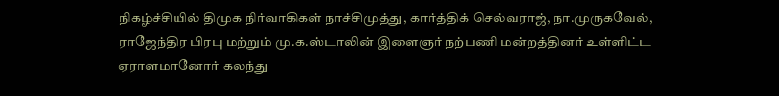நிகழ்ச்சியில் திமுக நிர்வாகிகள் நாச்சிமுத்து, கார்த்திக் செல்வராஜ், நா.முருகவேல், ராஜேந்திர பிரபு மற்றும் மு.க.ஸ்டாலின் இளைஞர் நற்பணி மன்றத்தினர் உள்ளிட்ட ஏராளமானோர் கலந்து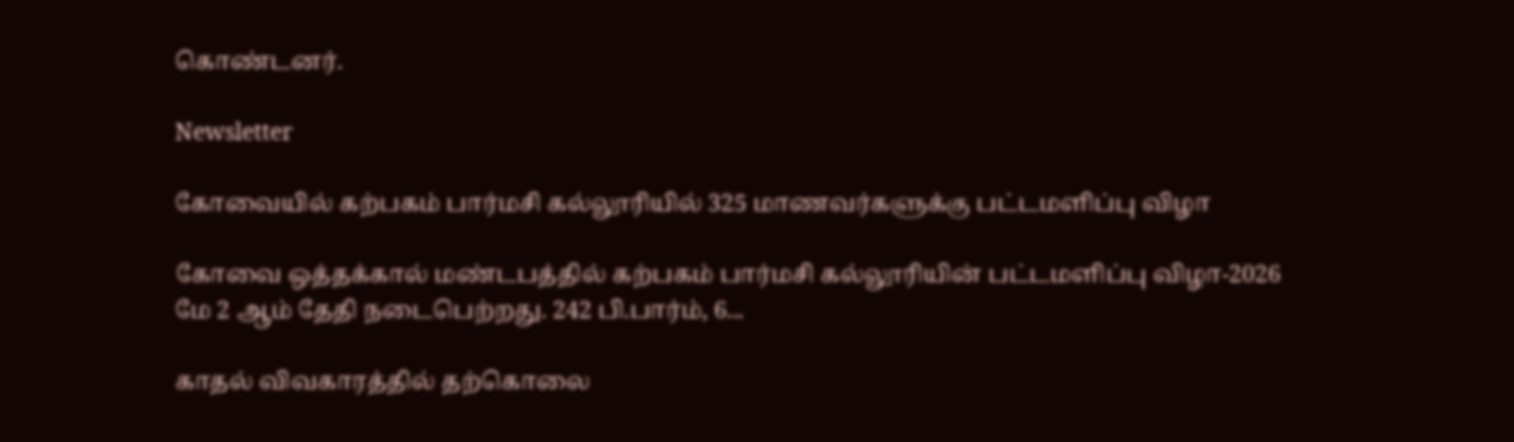கொண்டனர்.

Newsletter

கோவையில் கற்பகம் பார்மசி கல்லூரியில் 325 மாணவர்களுக்கு பட்டமளிப்பு விழா

கோவை ஒத்தக்கால் மண்டபத்தில் கற்பகம் பார்மசி கல்லூரியின் பட்டமளிப்பு விழா-2026 மே 2 ஆம் தேதி நடைபெற்றது. 242 பி.பார்ம், 6...

காதல் விவகாரத்தில் தற்கொலை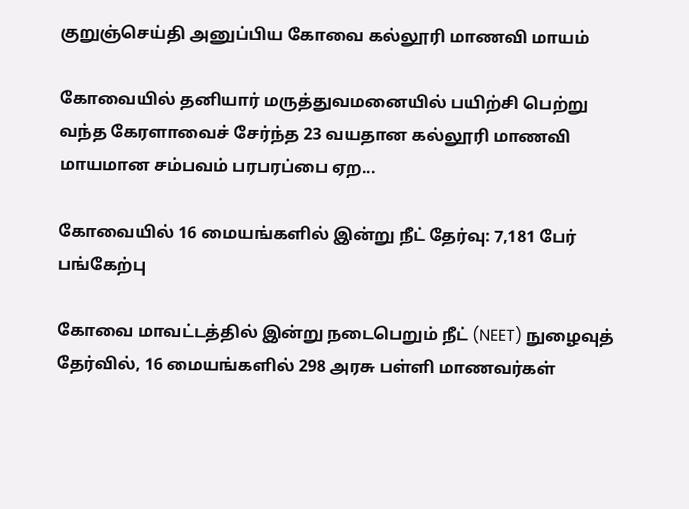குறுஞ்செய்தி அனுப்பிய கோவை கல்லூரி மாணவி மாயம்

கோவையில் தனியார் மருத்துவமனையில் பயிற்சி பெற்று வந்த கேரளாவைச் சேர்ந்த 23 வயதான கல்லூரி மாணவி மாயமான சம்பவம் பரபரப்பை ஏற...

கோவையில் 16 மையங்களில் இன்று நீட் தேர்வு: 7,181 பேர் பங்கேற்பு

கோவை மாவட்டத்தில் இன்று நடைபெறும் நீட் (NEET) நுழைவுத் தேர்வில், 16 மையங்களில் 298 அரசு பள்ளி மாணவர்கள்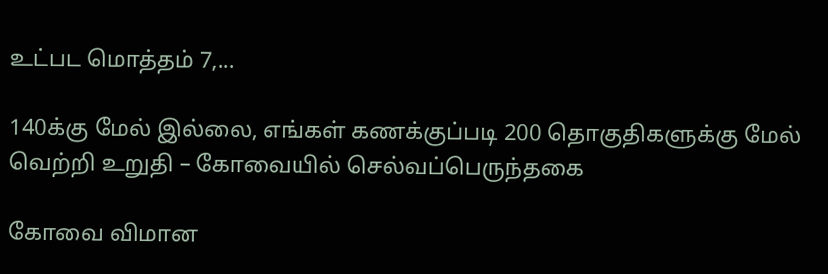உட்பட மொத்தம் 7,...

140க்கு மேல் இல்லை, எங்கள் கணக்குப்படி 200 தொகுதிகளுக்கு மேல் வெற்றி உறுதி – கோவையில் செல்வப்பெருந்தகை

கோவை விமான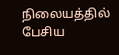நிலையத்தில் பேசிய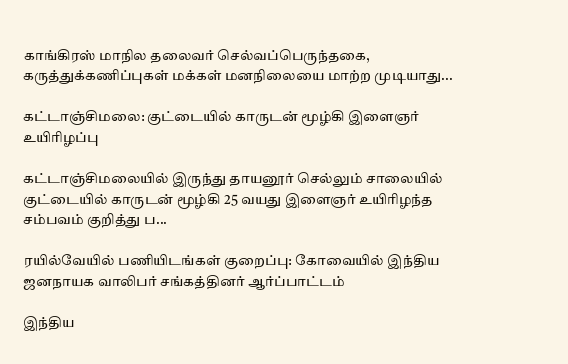காங்கிரஸ் மாநில தலைவர் செல்வப்பெருந்தகை, கருத்துக்கணிப்புகள் மக்கள் மனநிலையை மாற்ற முடியாது...

கட்டாஞ்சிமலை: குட்டையில் காருடன் மூழ்கி இளைஞர் உயிரிழப்பு

கட்டாஞ்சிமலையில் இருந்து தாயனூர் செல்லும் சாலையில் குட்டையில் காருடன் மூழ்கி 25 வயது இளைஞர் உயிரிழந்த சம்பவம் குறித்து ப...

ரயில்வேயில் பணியிடங்கள் குறைப்பு: கோவையில் இந்திய ஜனநாயக வாலிபர் சங்கத்தினர் ஆர்ப்பாட்டம்

இந்திய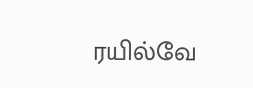ரயில்வே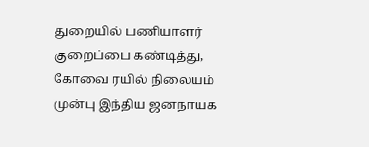துறையில் பணியாளர் குறைப்பை கண்டித்து, கோவை ரயில் நிலையம் முன்பு இந்திய ஜனநாயக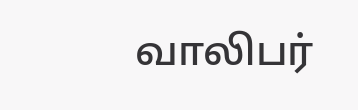வாலிபர்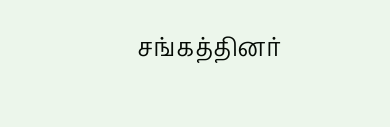சங்கத்தினர்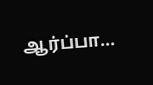ஆர்ப்பா...